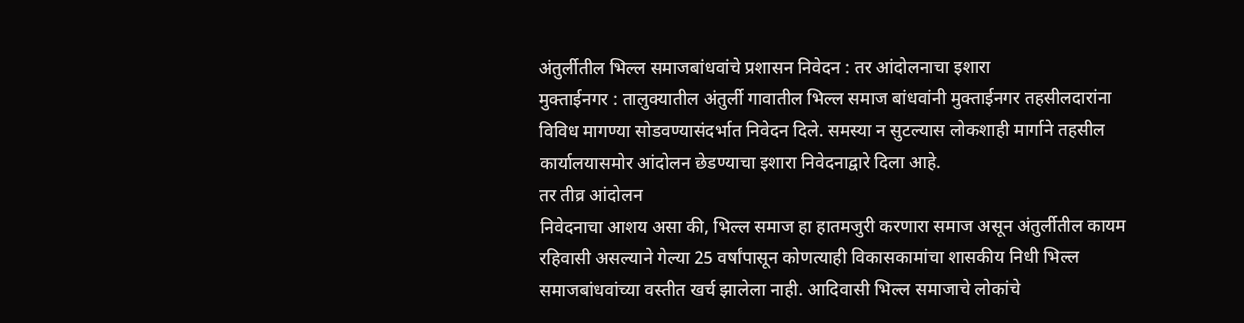अंतुर्लीतील भिल्ल समाजबांधवांचे प्रशासन निवेदन : तर आंदोलनाचा इशारा
मुक्ताईनगर : तालुक्यातील अंतुर्ली गावातील भिल्ल समाज बांधवांनी मुक्ताईनगर तहसीलदारांना विविध मागण्या सोडवण्यासंदर्भात निवेदन दिले. समस्या न सुटल्यास लोकशाही मार्गाने तहसील कार्यालयासमोर आंदोलन छेडण्याचा इशारा निवेदनाद्वारे दिला आहे.
तर तीव्र आंदोलन
निवेदनाचा आशय असा की, भिल्ल समाज हा हातमजुरी करणारा समाज असून अंतुर्लीतील कायम रहिवासी असल्याने गेल्या 25 वर्षांपासून कोणत्याही विकासकामांचा शासकीय निधी भिल्ल समाजबांधवांच्या वस्तीत खर्च झालेला नाही. आदिवासी भिल्ल समाजाचे लोकांचे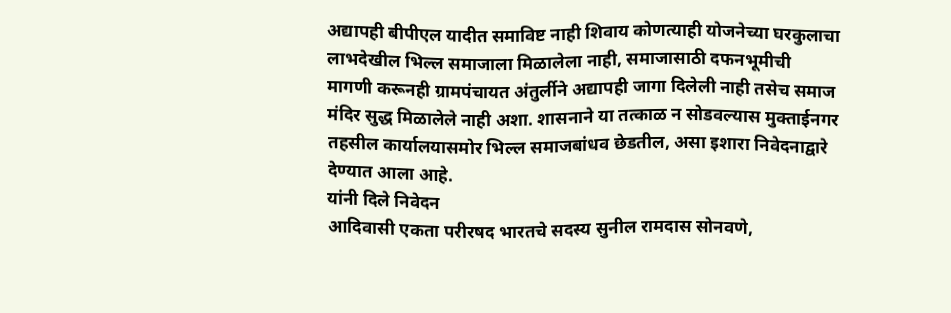अद्यापही बीपीएल यादीत समाविष्ट नाही शिवाय कोणत्याही योजनेच्या घरकुलाचा लाभदेखील भिल्ल समाजाला मिळालेला नाही, समाजासाठी दफनभूमीची मागणी करूनही ग्रामपंचायत अंतुर्लीने अद्यापही जागा दिलेली नाही तसेच समाज मंदिर सुद्ध मिळालेले नाही अशा. शासनाने या तत्काळ न सोडवल्यास मुक्ताईनगर तहसील कार्यालयासमोर भिल्ल समाजबांधव छेडतील, असा इशारा निवेदनाद्वारे देण्यात आला आहे.
यांनी दिले निवेदन
आदिवासी एकता परीरषद भारतचे सदस्य सुनील रामदास सोनवणे,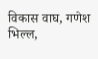विकास वाघ, गणेश भिल्ल,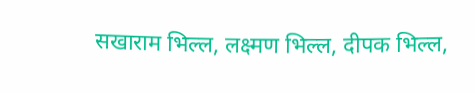सखाराम भिल्ल, लक्ष्मण भिल्ल, दीपक भिल्ल,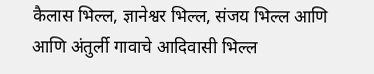कैलास भिल्ल, ज्ञानेश्वर भिल्ल, संजय भिल्ल आणि आणि अंतुर्ली गावाचे आदिवासी भिल्ल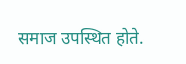समाज उपस्थित होते.